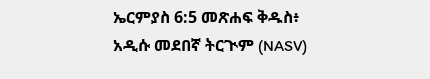ኤርምያስ 6:5 መጽሐፍ ቅዱስ፥ አዲሱ መደበኛ ትርጒም (NASV)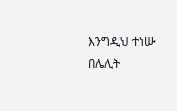እንግዲህ ተነሡ በሌሊት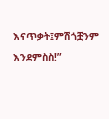እናጥቃት፤ምሽጎቿንም እንደምስስ!”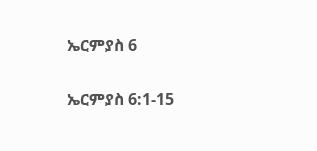ኤርምያስ 6

ኤርምያስ 6:1-15